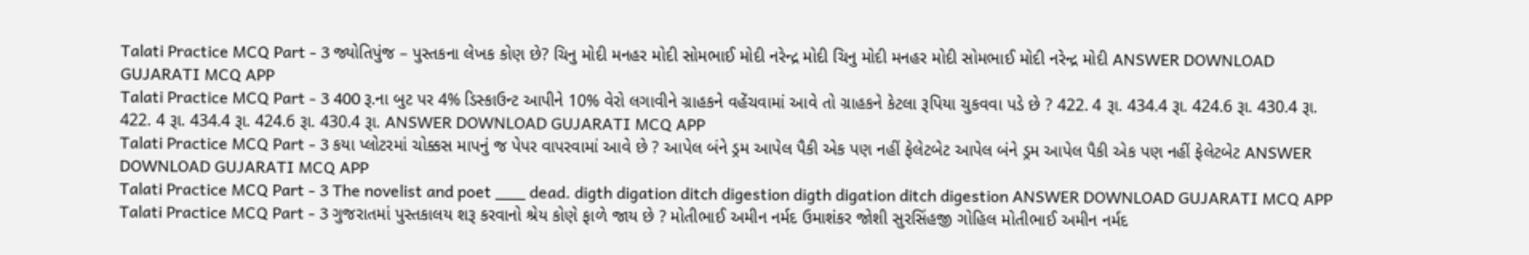Talati Practice MCQ Part - 3 જ્યોતિપુંજ – પુસ્તકના લેખક કોણ છે? ચિનુ મોદી મનહર મોદી સોમભાઈ મોદી નરેન્દ્ર મોદી ચિનુ મોદી મનહર મોદી સોમભાઈ મોદી નરેન્દ્ર મોદી ANSWER DOWNLOAD GUJARATI MCQ APP
Talati Practice MCQ Part - 3 400 રૂ.ના બુટ પર 4% ડિસ્કાઉન્ટ આપીને 10% વેરો લગાવીને ગ્રાહકને વહેંચવામાં આવે તો ગ્રાહકને કેટલા રૂપિયા ચુકવવા પડે છે ? 422. 4 રૂા. 434.4 રૂા. 424.6 રૂા. 430.4 રૂા. 422. 4 રૂા. 434.4 રૂા. 424.6 રૂા. 430.4 રૂા. ANSWER DOWNLOAD GUJARATI MCQ APP
Talati Practice MCQ Part - 3 કયા પ્લોટરમાં ચોક્કસ માપનું જ પેપર વાપરવામાં આવે છે ? આપેલ બંને ડ્રમ આપેલ પૈકી એક પણ નહીં ફેલેટબેટ આપેલ બંને ડ્રમ આપેલ પૈકી એક પણ નહીં ફેલેટબેટ ANSWER DOWNLOAD GUJARATI MCQ APP
Talati Practice MCQ Part - 3 The novelist and poet ___ dead. digth digation ditch digestion digth digation ditch digestion ANSWER DOWNLOAD GUJARATI MCQ APP
Talati Practice MCQ Part - 3 ગુજરાતમાં પુસ્તકાલય શરૂ કરવાનો શ્રેય કોણે ફાળે જાય છે ? મોતીભાઈ અમીન નર્મદ ઉમાશંકર જોશી સુરસિંહજી ગોહિલ મોતીભાઈ અમીન નર્મદ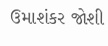ઉમાશંકર જોશી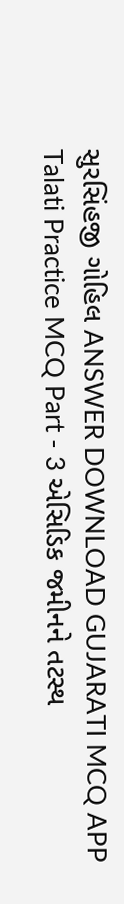સુરસિંહજી ગોહિલ ANSWER DOWNLOAD GUJARATI MCQ APP
Talati Practice MCQ Part - 3 એસિડિક જમીનને તટસ્થ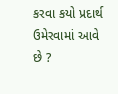કરવા કયો પ્રદાર્થ ઉમેરવામાં આવે છે ?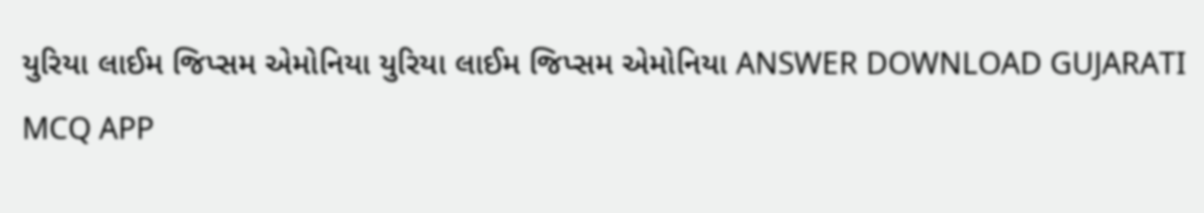યુરિયા લાઈમ જિપ્સમ એમોનિયા યુરિયા લાઈમ જિપ્સમ એમોનિયા ANSWER DOWNLOAD GUJARATI MCQ APP